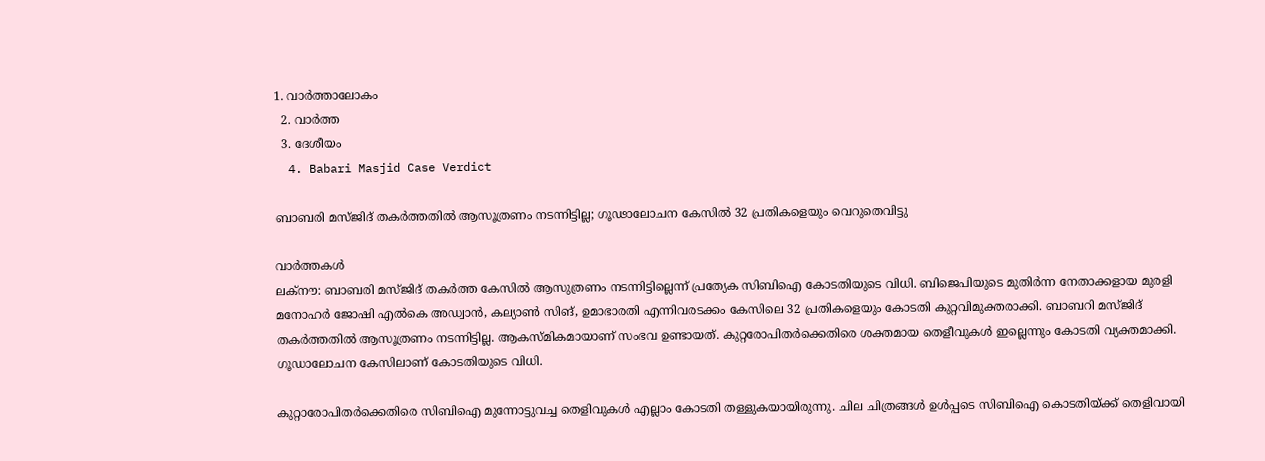1. വാര്‍ത്താലോകം
  2. വാര്‍ത്ത
  3. ദേശീയം
  4. Babari Masjid Case Verdict

ബാബരി മസ്ജിദ് തകർത്തതിൽ ആസൂത്രണം നടന്നിട്ടില്ല; ഗൂഢാലോചന കേസിൽ 32 പ്രതികളെയും വെറുതെവിട്ടു

വാർത്തകൾ
ലക്നൗ: ബാബരി മസ്ജിദ് തകർത്ത കേസിൽ ആസുത്രണം നടന്നിട്ടില്ലെന്ന് പ്രത്യേക സിബിഐ കോടതിയുടെ വിധി. ബിജെപിയുടെ മുതിർന്ന നേതാക്കളായ മുരളി മനോഹർ ജോഷി എൽകെ അഡ്വാൻ, കല്യാൺ സിങ്, ഉമാഭാരതി എന്നിവരടക്കം കേസിലെ 32 പ്രതികളെയും കോടതി കുറ്റവിമുക്തരാക്കി. ബാബറി മസ്ജിദ് തകർത്തതിൽ ആസൂത്രണം നടന്നിട്ടില്ല. ആകസ്മികമായാണ് സംഭവ ഉണ്ടായത്. കുറ്റരോപിതർക്കെതിരെ ശക്തമായ തെളീവുകൾ ഇല്ലെന്നും കോടതി വ്യക്തമാക്കി. ഗൂഡാലോചന കേസിലാണ് കോടതിയുടെ വിധി.

കുറ്റാരോപിതർക്കെതിരെ സിബിഐ മുന്നോട്ടുവച്ച തെളിവുകൾ എല്ലാം കോടതി തള്ളുകയായിരുന്നു. ചില ചിത്രങ്ങൾ ഉൾപ്പടെ സി‌ബിഐ കൊടതിയ്ക്ക് തെളിവായി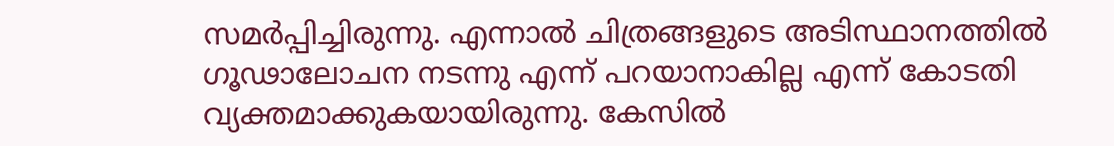സമർപ്പിച്ചിരുന്നു. എന്നാൽ ചിത്രങ്ങളുടെ അടിസ്ഥാനത്തിൽ ഗൂഢാലോചന നടന്നു എന്ന് പറയാനാകില്ല എന്ന് കോടതി വ്യക്തമാക്കുകയായിരുന്നു. കേസിൽ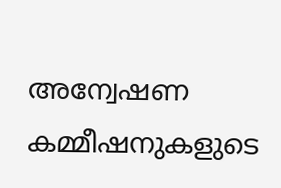അന്വേഷണ കമ്മീഷനുകളുടെ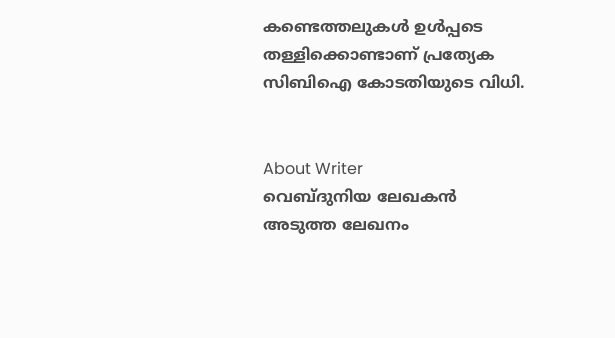കണ്ടെത്തലുകൾ ഉൾപ്പടെ തള്ളിക്കൊണ്ടാണ് പ്രത്യേക സി‌ബിഐ കോടതിയുടെ വിധി.


About Writer
വെബ്ദുനിയ ലേഖകൻ
അടുത്ത ലേഖനം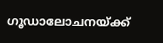ഗൂഡാലോചനയ്‌ക്ക്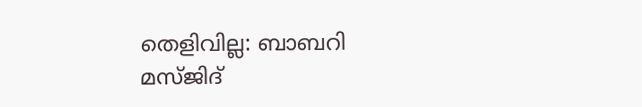തെളിവില്ല: ബാബറി മസ്‌ജിദ്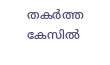തകർത്ത കേസിൽ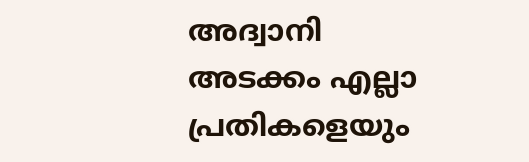അദ്വാനി അടക്കം എല്ലാ പ്രതികളെയും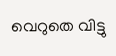വെറുതെ വിട്ടു